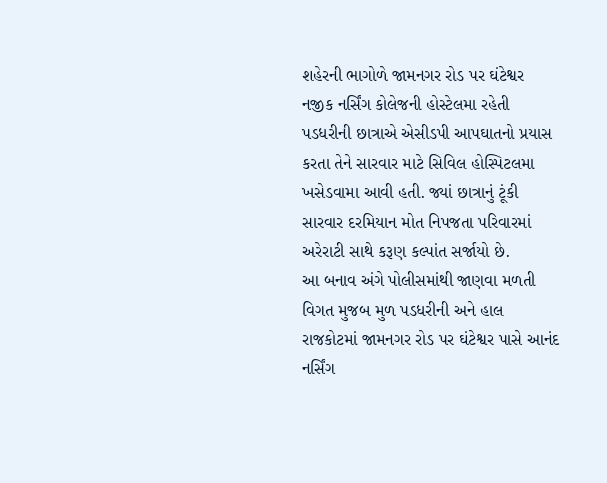શહેરની ભાગોળે જામનગર રોડ પર ઘંટેશ્વર નજીક નર્સિંગ કોલેજની હોસ્ટેલમા રહેતી પડધરીની છાત્રાએ એસીડપી આપઘાતનો પ્રયાસ કરતા તેને સારવાર માટે સિવિલ હોસ્પિટલમા ખસેડવામા આવી હતી. જ્યાં છાત્રાનું ટૂંકી સારવાર દરમિયાન મોત નિપજતા પરિવારમાં અરેરાટી સાથે કરૂણ કલ્પાંત સર્જાયો છે.
આ બનાવ અંગે પોલીસમાંથી જાણવા મળતી વિગત મુજબ મુળ પડધરીની અને હાલ રાજકોટમાં જામનગર રોડ પર ઘંટેશ્વર પાસે આનંદ નર્સિંગ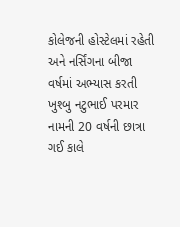કોલેજની હોસ્ટેલમાં રહેતી અને નર્સિંગના બીજા વર્ષમાં અભ્યાસ કરતી ખુશ્બુ નટુભાઈ પરમાર નામની 20 વર્ષની છાત્રા ગઈ કાલે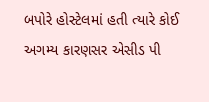બપોરે હોસ્ટેલમાં હતી ત્યારે કોઈ અગમ્ય કારણસર એસીડ પી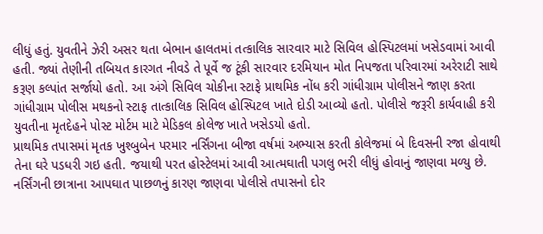લીધું હતું. યુવતીને ઝેરી અસર થતા બેભાન હાલતમાં તત્કાલિક સારવાર માટે સિવિલ હોસ્પિટલમાં ખસેડવામાં આવી હતી. જ્યાં તેણીની તબિયત કારગત નીવડે તે પૂર્વે જ ટૂંકી સારવાર દરમિયાન મોત નિપજતા પરિવારમાં અરેરાટી સાથે કરૂણ કલ્પાંત સર્જાયો હતો. આ અંગે સિવિલ ચોકીના સ્ટાફે પ્રાથમિક નોંધ કરી ગાંધીગ્રામ પોલીસને જાણ કરતા ગાંધીગ્રામ પોલીસ મથકનો સ્ટાફ તાત્કાલિક સિવિલ હોસ્પિટલ ખાતે દોડી આવ્યો હતો. પોલીસે જરૂરી કાર્યવાહી કરી યુવતીના મૃતદેહને પોસ્ટ મોર્ટમ માટે મેડિકલ કોલેજ ખાતે ખસેડયો હતો.
પ્રાથમિક તપાસમાં મૃતક ખુશ્બુબેન પરમાર નર્સિંગના બીજા વર્ષમાં અભ્યાસ કરતી કોલેજમાં બે દિવસની રજા હોવાથી તેના ઘરે પડધરી ગઇ હતી. જયાથી પરત હોસ્ટેલમાં આવી આત્મઘાતી પગલુ ભરી લીધું હોવાનું જાણવા મળ્યુ છે. નર્સિંગની છાત્રાના આપઘાત પાછળનું કારણ જાણવા પોલીસે તપાસનો દોર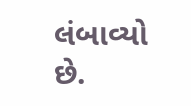લંબાવ્યો છે.